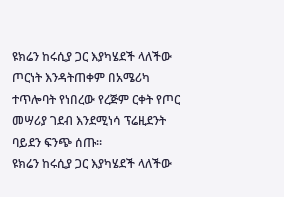ዩክሬን ከሩሲያ ጋር እያካሄደች ላለችው ጦርነት እንዳትጠቀም በአሜሪካ ተጥሎባት የነበረው የረጅም ርቀት የጦር መሣሪያ ገደብ እንደሚነሳ ፕሬዚደንት ባይደን ፍንጭ ሰጡ።
ዩክሬን ከሩሲያ ጋር እያካሄደች ላለችው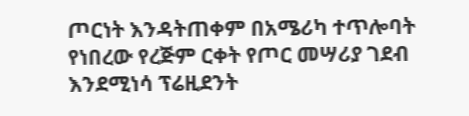ጦርነት እንዳትጠቀም በአሜሪካ ተጥሎባት የነበረው የረጅም ርቀት የጦር መሣሪያ ገደብ እንደሚነሳ ፕሬዚደንት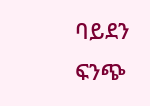ባይደን ፍንጭ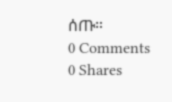ሰጡ።
0 Comments
0 Shares